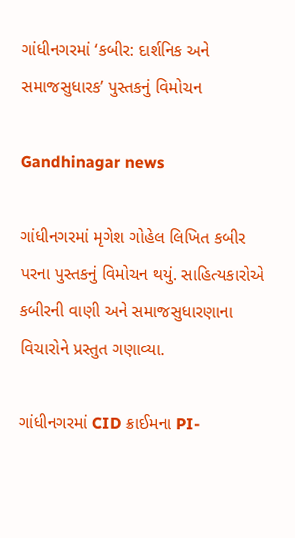ગાંધીનગરમાં ‘કબીર: દાર્શનિક અને સમાજસુધારક’ પુસ્તકનું વિમોચન

Gandhinagar news

ગાંધીનગરમાં મૃગેશ ગોહેલ લિખિત કબીર પરના પુસ્તકનું વિમોચન થયું. સાહિત્યકારોએ કબીરની વાણી અને સમાજસુધારણાના વિચારોને પ્રસ્તુત ગણાવ્યા.

ગાંધીનગરમાં CID ક્રાઈમના PI-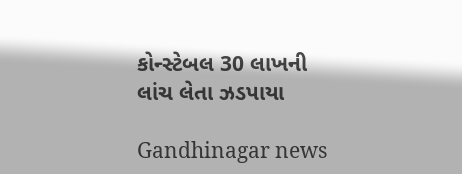કોન્સ્ટેબલ 30 લાખની લાંચ લેતા ઝડપાયા

Gandhinagar news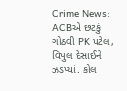Crime News: ACBએ છટકું ગોઠવી PK પટેલ, વિપુલ દેસાઈને ઝડપ્યાં. કોલ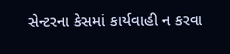સેન્ટરના કેસમાં કાર્યવાહી ન કરવા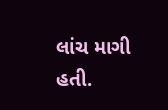લાંચ માગી હતી.